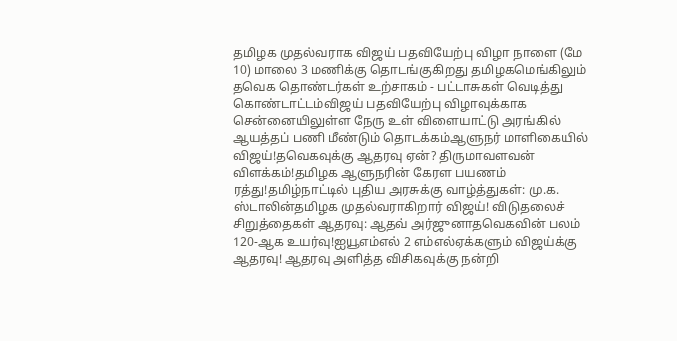தமிழக முதல்வராக விஜய் பதவியேற்பு விழா நாளை (மே 10) மாலை 3 மணிக்கு தொடங்குகிறது தமிழகமெங்கிலும் தவெக தொண்டர்கள் உற்சாகம் - பட்டாசுகள் வெடித்து கொண்டாட்டம்விஜய் பதவியேற்பு விழாவுக்காக சென்னையிலுள்ள நேரு உள் விளையாட்டு அரங்கில் ஆயத்தப் பணி மீண்டும் தொடக்கம்ஆளுநர் மாளிகையில் விஜய்!தவெகவுக்கு ஆதரவு ஏன்? திருமாவளவன் விளக்கம்!தமிழக ஆளுநரின் கேரள பயணம் ரத்து!தமிழ்நாட்டில் புதிய அரசுக்கு வாழ்த்துகள்: மு.க. ஸ்டாலின்தமிழக முதல்வராகிறார் விஜய்! விடுதலைச் சிறுத்தைகள் ஆதரவு: ஆதவ் அர்ஜுனாதவெகவின் பலம் 120-ஆக உயர்வு!ஐயூஎம்எல் 2 எம்எல்ஏக்களும் விஜய்க்கு ஆதரவு! ஆதரவு அளித்த விசிகவுக்கு நன்றி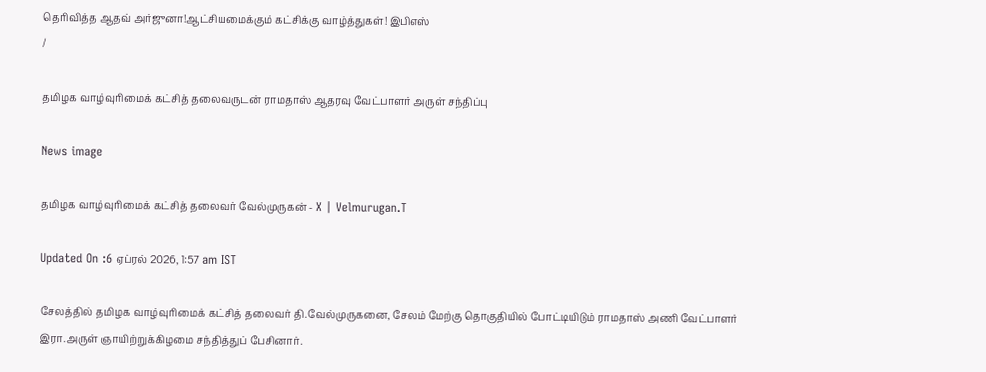தெரிவித்த ஆதவ் அர்ஜுனா!ஆட்சியமைக்கும் கட்சிக்கு வாழ்த்துகள்! இபிஎஸ்
/

தமிழக வாழ்வுரிமைக் கட்சித் தலைவருடன் ராமதாஸ் ஆதரவு வேட்பாளர் அருள் சந்திப்பு

News image

தமிழக வாழ்வுரிமைக் கட்சித் தலைவர் வேல்முருகன் - X | Velmurugan.T

Updated On :6 ஏப்ரல் 2026, 1:57 am IST

சேலத்தில் தமிழக வாழ்வுரிமைக் கட்சித் தலைவர் தி.வேல்முருகனை, சேலம் மேற்கு தொகுதியில் போட்டியிடும் ராமதாஸ் அணி வேட்பாளர் இரா.அருள் ஞாயிற்றுக்கிழமை சந்தித்துப் பேசினார்.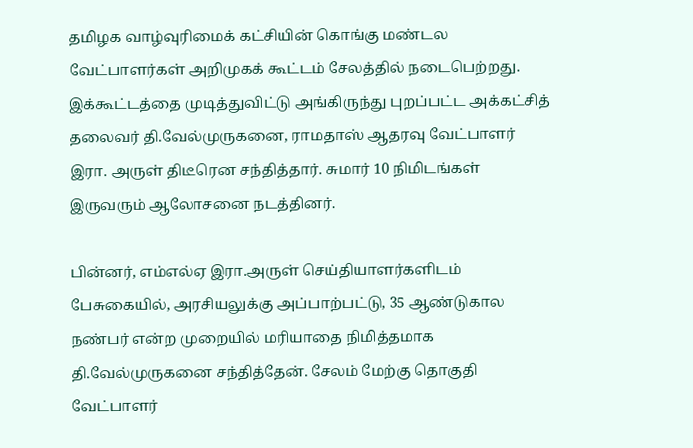தமிழக வாழ்வுரிமைக் கட்சியின் கொங்கு மண்டல வேட்பாளர்கள் அறிமுகக் கூட்டம் சேலத்தில் நடைபெற்றது. இக்கூட்டத்தை முடித்துவிட்டு அங்கிருந்து புறப்பட்ட அக்கட்சித் தலைவர் தி.வேல்முருகனை, ராமதாஸ் ஆதரவு வேட்பாளர் இரா. அருள் திடீரென சந்தித்தார். சுமார் 10 நிமிடங்கள் இருவரும் ஆலோசனை நடத்தினர்.

பின்னர், எம்எல்ஏ இரா.அருள் செய்தியாளர்களிடம் பேசுகையில், அரசியலுக்கு அப்பாற்பட்டு, 35 ஆண்டுகால நண்பர் என்ற முறையில் மரியாதை நிமித்தமாக தி.வேல்முருகனை சந்தித்தேன். சேலம் மேற்கு தொகுதி வேட்பாளர்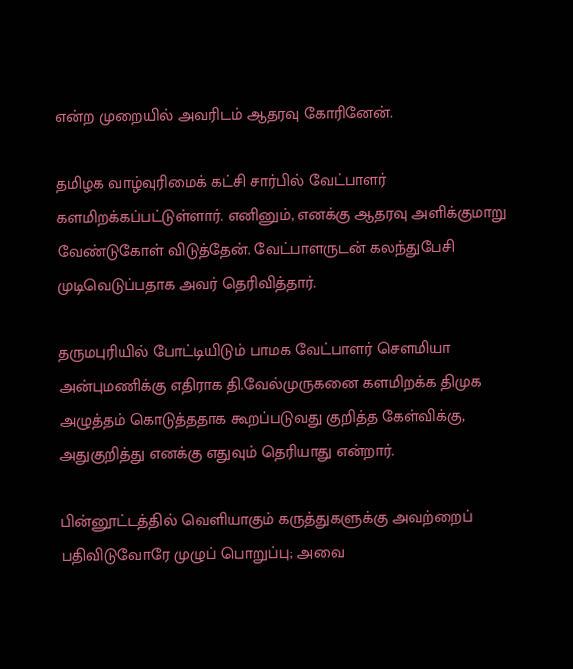என்ற முறையில் அவரிடம் ஆதரவு கோரினேன்.

தமிழக வாழ்வுரிமைக் கட்சி சார்பில் வேட்பாளர் களமிறக்கப்பட்டுள்ளார். எனினும், எனக்கு ஆதரவு அளிக்குமாறு வேண்டுகோள் விடுத்தேன். வேட்பாளருடன் கலந்துபேசி முடிவெடுப்பதாக அவர் தெரிவித்தார்.

தருமபுரியில் போட்டியிடும் பாமக வேட்பாளர் சௌமியா அன்புமணிக்கு எதிராக தி.வேல்முருகனை களமிறக்க திமுக அழுத்தம் கொடுத்ததாக கூறப்படுவது குறித்த கேள்விக்கு, அதுகுறித்து எனக்கு எதுவும் தெரியாது என்றார்.

பின்னூட்டத்தில் வெளியாகும் கருத்துகளுக்கு அவற்றைப் பதிவிடுவோரே முழுப் பொறுப்பு; அவை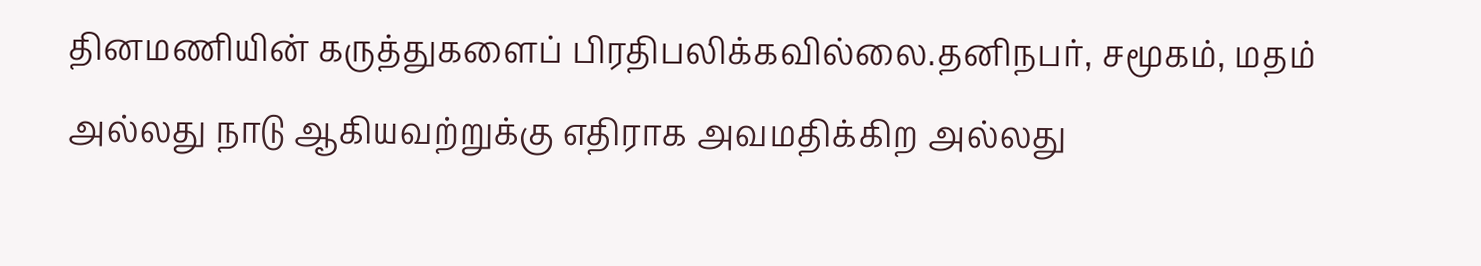தினமணியின் கருத்துகளைப் பிரதிபலிக்கவில்லை.தனிநபர், சமூகம், மதம் அல்லது நாடு ஆகியவற்றுக்கு எதிராக அவமதிக்கிற அல்லது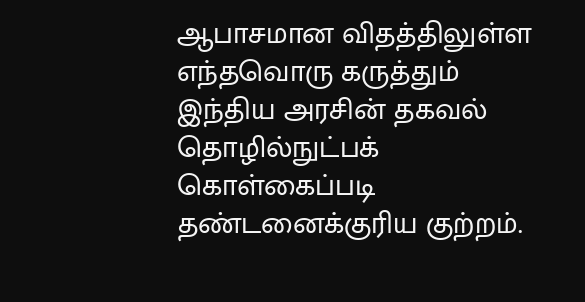ஆபாசமான விதத்திலுள்ள எந்தவொரு கருத்தும் இந்திய அரசின் தகவல் தொழில்நுட்பக் கொள்கைப்படி தண்டனைக்குரிய குற்றம்.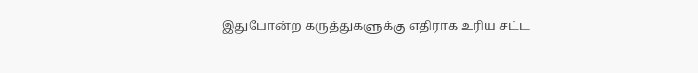இதுபோன்ற கருத்துகளுக்கு எதிராக உரிய சட்ட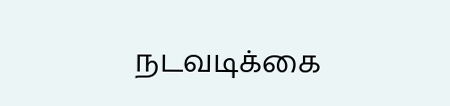நடவடிக்கை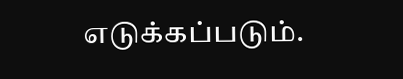எடுக்கப்படும்.